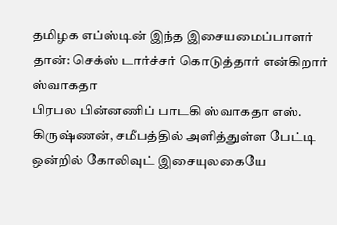தமிழக எப்ஸ்டின் இந்த இசையமைப்பாளர் தான்: செக்ஸ் டார்ச்சர் கொடுத்தார் என்கிறார் ஸ்வாகதா
பிரபல பின்னணிப் பாடகி ஸ்வாகதா எஸ். கிருஷ்ணன், சமீபத்தில் அளித்துள்ள பேட்டி ஒன்றில் கோலிவுட் இசையுலகையே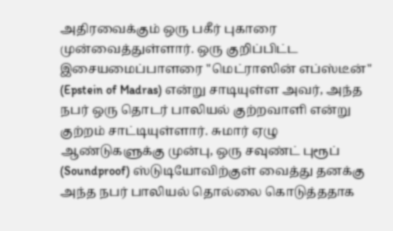அதிரவைக்கும் ஒரு பகீர் புகாரை முன்வைத்துள்ளார். ஒரு குறிப்பிட்ட இசையமைப்பாளரை "மெட்ராஸின் எப்ஸ்டீன்" (Epstein of Madras) என்று சாடியுள்ள அவர், அந்த நபர் ஒரு தொடர் பாலியல் குற்றவாளி என்று குற்றம் சாட்டியுள்ளார். சுமார் ஏழு ஆண்டுகளுக்கு முன்பு, ஒரு சவுண்ட் புரூப் (Soundproof) ஸ்டுடியோவிற்குள் வைத்து தனக்கு அந்த நபர் பாலியல் தொல்லை கொடுத்ததாக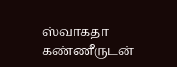ஸ்வாகதா கண்ணீருடன்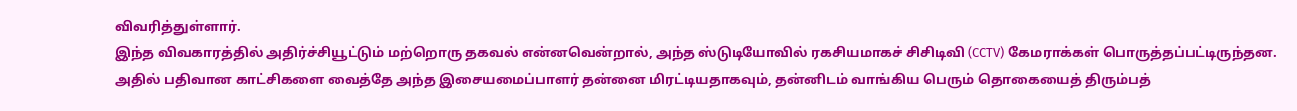விவரித்துள்ளார்.
இந்த விவகாரத்தில் அதிர்ச்சியூட்டும் மற்றொரு தகவல் என்னவென்றால், அந்த ஸ்டுடியோவில் ரகசியமாகச் சிசிடிவி (CCTV) கேமராக்கள் பொருத்தப்பட்டிருந்தன. அதில் பதிவான காட்சிகளை வைத்தே அந்த இசையமைப்பாளர் தன்னை மிரட்டியதாகவும், தன்னிடம் வாங்கிய பெரும் தொகையைத் திரும்பத்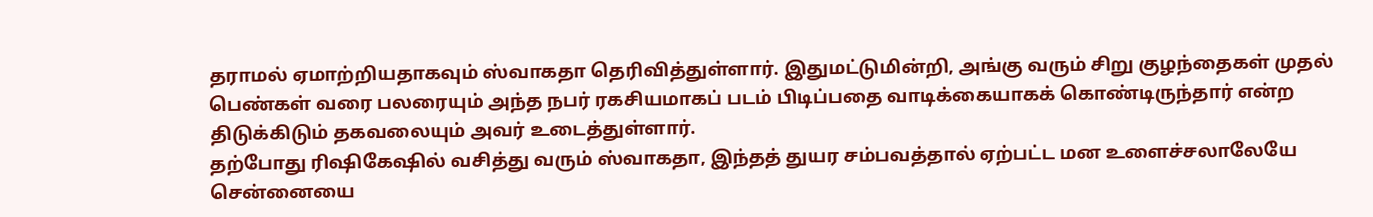தராமல் ஏமாற்றியதாகவும் ஸ்வாகதா தெரிவித்துள்ளார். இதுமட்டுமின்றி, அங்கு வரும் சிறு குழந்தைகள் முதல் பெண்கள் வரை பலரையும் அந்த நபர் ரகசியமாகப் படம் பிடிப்பதை வாடிக்கையாகக் கொண்டிருந்தார் என்ற திடுக்கிடும் தகவலையும் அவர் உடைத்துள்ளார்.
தற்போது ரிஷிகேஷில் வசித்து வரும் ஸ்வாகதா, இந்தத் துயர சம்பவத்தால் ஏற்பட்ட மன உளைச்சலாலேயே சென்னையை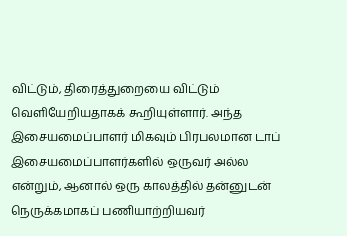விட்டும், திரைத்துறையை விட்டும் வெளியேறியதாகக் கூறியுள்ளார். அந்த இசையமைப்பாளர் மிகவும் பிரபலமான டாப் இசையமைப்பாளர்களில் ஒருவர் அல்ல என்றும், ஆனால் ஒரு காலத்தில் தன்னுடன் நெருக்கமாகப் பணியாற்றியவர்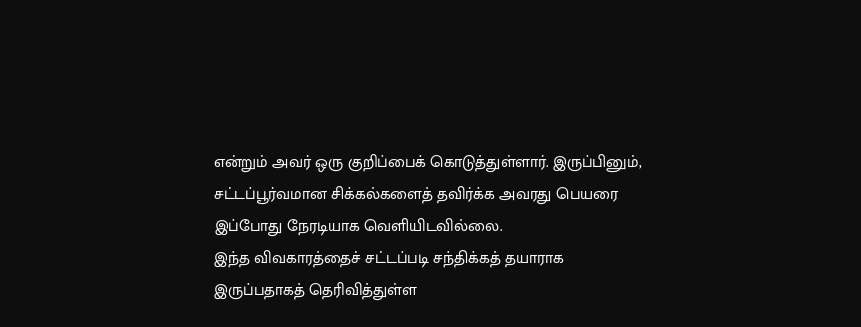என்றும் அவர் ஒரு குறிப்பைக் கொடுத்துள்ளார். இருப்பினும், சட்டப்பூர்வமான சிக்கல்களைத் தவிர்க்க அவரது பெயரை இப்போது நேரடியாக வெளியிடவில்லை.
இந்த விவகாரத்தைச் சட்டப்படி சந்திக்கத் தயாராக இருப்பதாகத் தெரிவித்துள்ள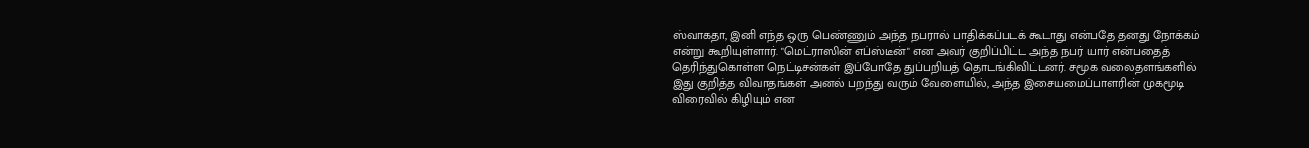ஸ்வாகதா, இனி எந்த ஒரு பெண்ணும் அந்த நபரால் பாதிக்கப்படக் கூடாது என்பதே தனது நோக்கம் என்று கூறியுள்ளார். "மெட்ராஸின் எப்ஸ்டீன்" என அவர் குறிப்பிட்ட அந்த நபர் யார் என்பதைத் தெரிந்துகொள்ள நெட்டிசன்கள் இப்போதே துப்பறியத் தொடங்கிவிட்டனர். சமூக வலைதளங்களில் இது குறித்த விவாதங்கள் அனல் பறந்து வரும் வேளையில், அந்த இசையமைப்பாளரின் முகமூடி விரைவில் கிழியும் என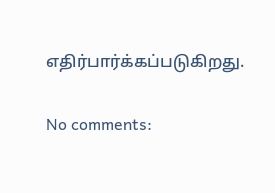எதிர்பார்க்கப்படுகிறது.

No comments: